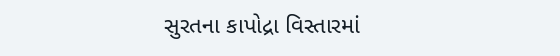સુરતના કાપોદ્રા વિસ્તારમાં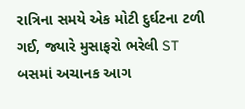રાત્રિના સમયે એક મોટી દુર્ઘટના ટળી ગઈ, જ્યારે મુસાફરો ભરેલી ST બસમાં અચાનક આગ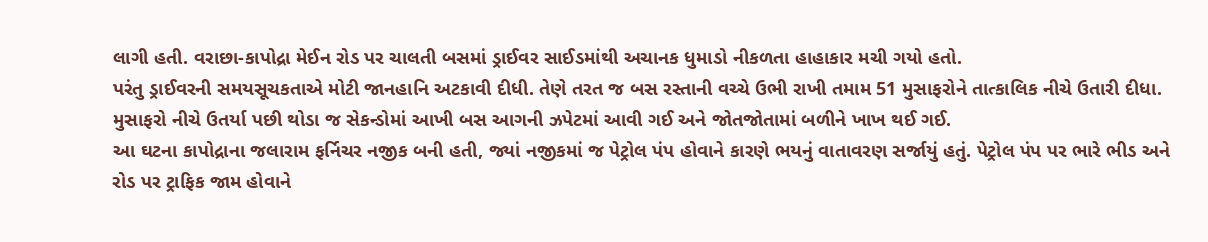લાગી હતી. વરાછા-કાપોદ્રા મેઈન રોડ પર ચાલતી બસમાં ડ્રાઈવર સાઈડમાંથી અચાનક ધુમાડો નીકળતા હાહાકાર મચી ગયો હતો.
પરંતુ ડ્રાઈવરની સમયસૂચકતાએ મોટી જાનહાનિ અટકાવી દીધી. તેણે તરત જ બસ રસ્તાની વચ્ચે ઉભી રાખી તમામ 51 મુસાફરોને તાત્કાલિક નીચે ઉતારી દીધા. મુસાફરો નીચે ઉતર્યા પછી થોડા જ સેકન્ડોમાં આખી બસ આગની ઝપેટમાં આવી ગઈ અને જોતજોતામાં બળીને ખાખ થઈ ગઈ.
આ ઘટના કાપોદ્રાના જલારામ ફર્નિચર નજીક બની હતી, જ્યાં નજીકમાં જ પેટ્રોલ પંપ હોવાને કારણે ભયનું વાતાવરણ સર્જાયું હતું. પેટ્રોલ પંપ પર ભારે ભીડ અને રોડ પર ટ્રાફિક જામ હોવાને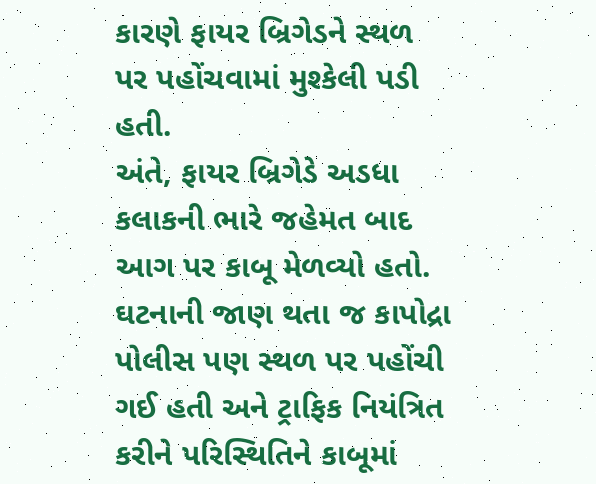કારણે ફાયર બ્રિગેડને સ્થળ પર પહોંચવામાં મુશ્કેલી પડી હતી.
અંતે, ફાયર બ્રિગેડે અડધા કલાકની ભારે જહેમત બાદ આગ પર કાબૂ મેળવ્યો હતો. ઘટનાની જાણ થતા જ કાપોદ્રા પોલીસ પણ સ્થળ પર પહોંચી ગઈ હતી અને ટ્રાફિક નિયંત્રિત કરીને પરિસ્થિતિને કાબૂમાં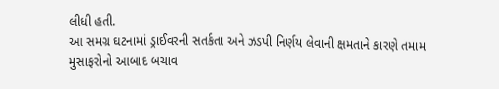લીધી હતી.
આ સમગ્ર ઘટનામાં ડ્રાઈવરની સતર્કતા અને ઝડપી નિર્ણય લેવાની ક્ષમતાને કારણે તમામ મુસાફરોનો આબાદ બચાવ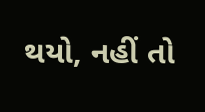થયો, નહીં તો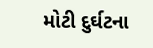મોટી દુર્ઘટના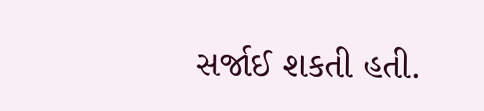સર્જાઈ શકતી હતી.